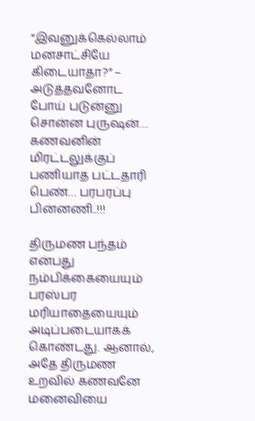“இவனுக்கெல்லாம் மனசாட்சியே கிடையாதா?” – அடுத்தவனோட போய் படுன்னு சொன்ன புருஷன்… கணவனின் மிரட்டலுக்குப் பணியாத பட்டதாரி பெண்… பரபரப்பு பின்னணி..!!!

திருமண பந்தம் என்பது நம்பிக்கையையும் பரஸ்பர மரியாதையையும் அடிப்படையாகக் கொண்டது. ஆனால், அதே திருமண உறவில் கணவனே மனைவியை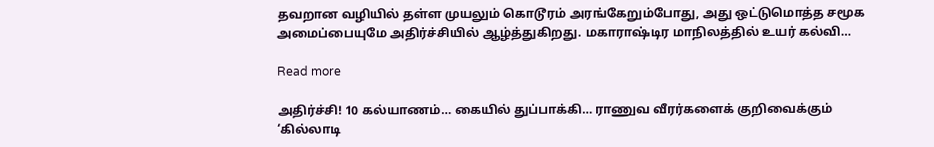தவறான வழியில் தள்ள முயலும் கொடூரம் அரங்கேறும்போது, அது ஒட்டுமொத்த சமூக அமைப்பையுமே அதிர்ச்சியில் ஆழ்த்துகிறது. மகாராஷ்டிர மாநிலத்தில் உயர் கல்வி…

Read more

அதிர்ச்சி! 10 கல்யாணம்… கையில் துப்பாக்கி… ராணுவ வீரர்களைக் குறிவைக்கும் ‘கில்லாடி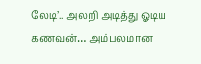லேடி’.. அலறி அடித்து ஓடிய கணவன்… அம்பலமான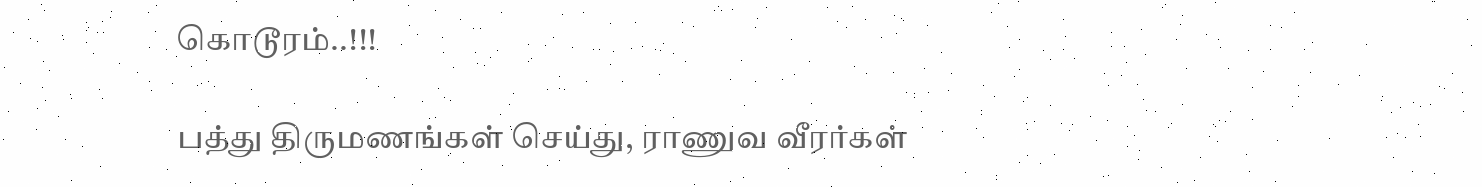கொடூரம்..!!!

பத்து திருமணங்கள் செய்து, ராணுவ வீரர்கள்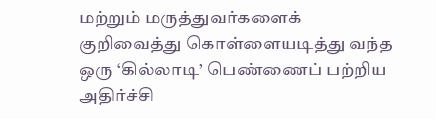மற்றும் மருத்துவர்களைக் குறிவைத்து கொள்ளையடித்து வந்த ஒரு ‘கில்லாடி’ பெண்ணைப் பற்றிய அதிர்ச்சி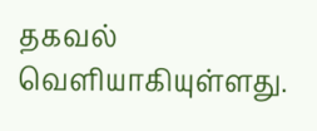தகவல் வெளியாகியுள்ளது.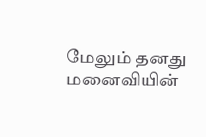மேலும் தனது மனைவியின்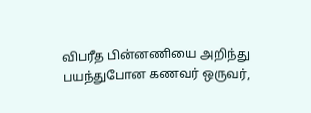விபரீத பின்னணியை அறிந்து பயந்துபோன கணவர் ஒருவர்,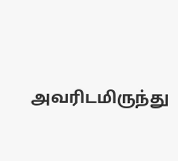அவரிடமிருந்து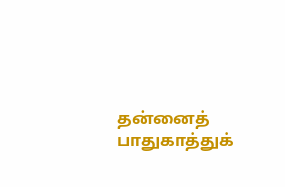தன்னைத் பாதுகாத்துக்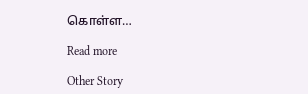கொள்ள…

Read more

Other Story